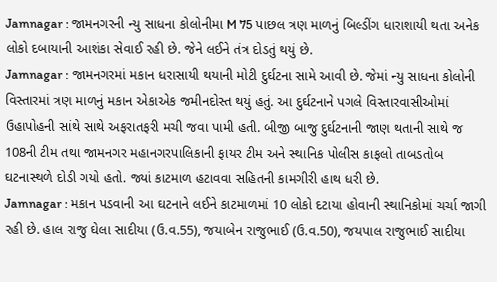Jamnagar : જામનગરની ન્યુ સાધના કોલોનીમા M 75 પાછલ ત્રણ માળનું બિલ્ડીંગ ધારાશાયી થતા અનેક લોકો દબાયાની આશંકા સેવાઈ રહી છે. જેને લઈને તંત્ર દોડતું થયું છે.
Jamnagar : જામનગરમાં મકાન ધરાસાયી થયાની મોટી દુર્ઘટના સામે આવી છે. જેમાં ન્યુ સાધના કોલોની વિસ્તારમાં ત્રણ માળનું મકાન એકાએક જમીનદોસ્ત થયું હતું. આ દુર્ઘટનાને પગલે વિસ્તારવાસીઓમાં ઉહાપોહની સાંથે સાથે અફરાતફરી મચી જવા પામી હતી. બીજી બાજુ દુર્ઘટનાની જાણ થતાની સાથે જ 108ની ટીમ તથા જામનગર મહાનગરપાલિકાની ફાયર ટીમ અને સ્થાનિક પોલીસ કાફલો તાબડતોબ ઘટનાસ્થળે દોડી ગયો હતો. જ્યાં કાટમાળ હટાવવા સહિતની કામગીરી હાથ ધરી છે.
Jamnagar : મકાન પડવાની આ ઘટનાને લઈને કાટમાળમાં 10 લોકો દટાયા હોવાની સ્થાનિકોમાં ચર્ચા જાગી રહી છે. હાલ રાજુ ઘેલા સાદીયા (ઉ.વ.55), જયાબેન રાજુભાઈ (ઉ.વ.50), જયપાલ રાજુભાઈ સાદીયા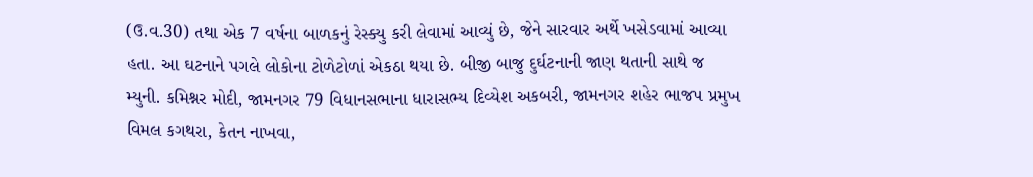(ઉ.વ.30) તથા એક 7 વર્ષના બાળકનું રેસ્ક્યુ કરી લેવામાં આવ્યું છે, જેને સારવાર અર્થે ખસેડવામાં આવ્યા હતા. આ ઘટનાને પગલે લોકોના ટોળેટોળાં એકઠા થયા છે. બીજી બાજુ દુર્ઘટનાની જાણ થતાની સાથે જ મ્યુની. કમિશ્નર મોદી, જામનગર 79 વિધાનસભાના ધારાસભ્ય દિવ્યેશ અકબરી, જામનગર શહેર ભાજપ પ્રમુખ વિમલ કગથરા, કેતન નાખવા,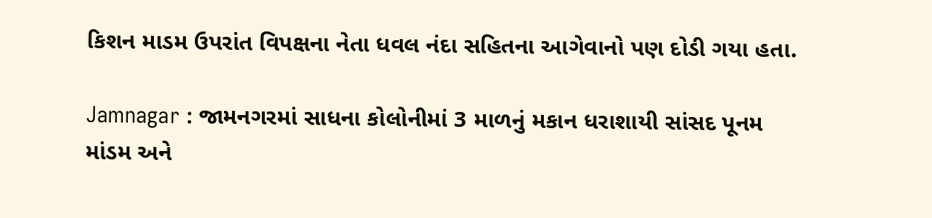કિશન માડમ ઉપરાંત વિપક્ષના નેતા ધવલ નંદા સહિતના આગેવાનો પણ દોડી ગયા હતા.

Jamnagar : જામનગરમાં સાધના કોલોનીમાં 3 માળનું મકાન ધરાશાયી સાંસદ પૂનમ માંડમ અને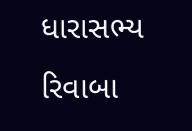ધારાસભ્ય રિવાબા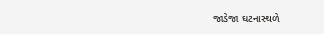જાડેજા ઘટનાસ્થળે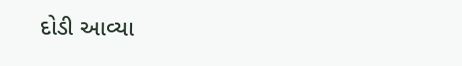દોડી આવ્યા